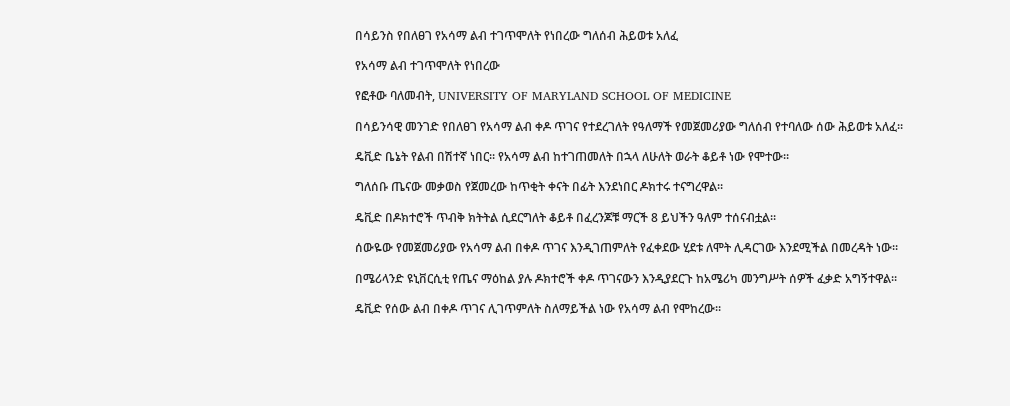በሳይንስ የበለፀገ የአሳማ ልብ ተገጥሞለት የነበረው ግለሰብ ሕይወቱ አለፈ

የአሳማ ልብ ተገጥሞለት የነበረው

የፎቶው ባለመብት, UNIVERSITY OF MARYLAND SCHOOL OF MEDICINE

በሳይንሳዊ መንገድ የበለፀገ የአሳማ ልብ ቀዶ ጥገና የተደረገለት የዓለማች የመጀመሪያው ግለሰብ የተባለው ሰው ሕይወቱ አለፈ።

ዴቪድ ቤኔት የልብ በሽተኛ ነበር። የአሳማ ልብ ከተገጠመለት በኋላ ለሁለት ወራት ቆይቶ ነው የሞተው።

ግለሰቡ ጤናው መቃወስ የጀመረው ከጥቂት ቀናት በፊት እንደነበር ዶክተሩ ተናግረዋል።

ዴቪድ በዶክተሮች ጥብቅ ክትትል ሲደርግለት ቆይቶ በፈረንጆቹ ማርች 8 ይህችን ዓለም ተሰናብቷል።

ሰውዬው የመጀመሪያው የአሳማ ልብ በቀዶ ጥገና እንዲገጠምለት የፈቀደው ሂደቱ ለሞት ሊዳርገው እንደሚችል በመረዳት ነው።

በሜሪላንድ ዩኒቨርሲቲ የጤና ማዕከል ያሉ ዶክተሮች ቀዶ ጥገናውን እንዲያደርጉ ከአሜሪካ መንግሥት ሰዎች ፈቃድ አግኝተዋል።

ዴቪድ የሰው ልብ በቀዶ ጥገና ሊገጥምለት ስለማይችል ነው የአሳማ ልብ የሞከረው።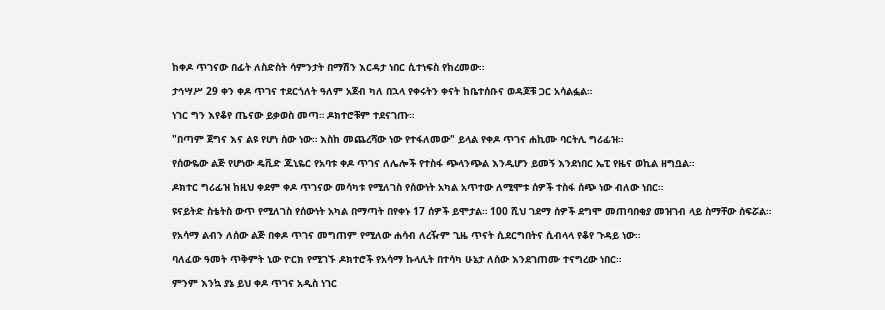ከቀዶ ጥገናው በፊት ለስድስት ሳምንታት በማሽን እርዳታ ነበር ሲተነፍስ የከረመው።

ታኅሣሥ 29 ቀን ቀዶ ጥገና ተደርጎለት ዓለም አጀብ ካለ በኋላ የቀሩትን ቀናት ከቤተሰቡና ወዳጆቹ ጋር አሳልፏል።

ነገር ግን እየቆየ ጤናው ይቃወስ መጣ። ዶክተሮቹም ተደናገጡ።

"በጣም ጀግና እና ልዩ የሆነ ሰው ነው። እስከ መጨረሻው ነው የተፋለመው" ይላል የቀዶ ጥገና ሐኪሙ ባርትሊ ግሪፊዝ።

የሰውዬው ልጅ የሆነው ዴቪድ ጁኒዬር የአባቱ ቀዶ ጥገና ለሌሎች የተስፋ ጭላንጭል እንዲሆን ይመኝ እንደነበር ኤፒ የዜና ወኪል ዘግቧል።

ዶክተር ግሪፊዝ ከዚህ ቀደም ቀዶ ጥገናው መሳካቱ የሚለገስ የሰውነት አካል አጥተው ለሚሞቱ ሰዎች ተስፋ ሰጭ ነው ብለው ነበር።

ዩናይትድ ስቴትስ ውጥ የሚለገስ የሰውነት አካል በማጣት በየቀኑ 17 ሰዎች ይሞታል። 100 ሺህ ገደማ ሰዎች ደግሞ መጠባበቂያ መዝገብ ላይ ስማቸው ሰፍሯል።

የአሳማ ልብን ለሰው ልጅ በቀዶ ጥገና መግጠም የሚለው ሐሳብ ለረዥም ጊዜ ጥናት ሲደርግበትና ሲብላላ የቆየ ጉዳይ ነው።

ባለፈው ዓመት ጥቅምት ኒው ዮርክ የሚገኙ ዶክተሮች የአሳማ ኩላሊት በተሳካ ሁኔታ ለሰው እንደገጠሙ ተናግረው ነበር።

ምንም እንኳ ያኔ ይህ ቀዶ ጥገና አዲስ ነገር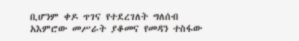ቢሆንም ቀዶ ጥገና የተደረገለት ግለሰብ አእምሮው መሥራት ያቆመና የመዳን ተስፋው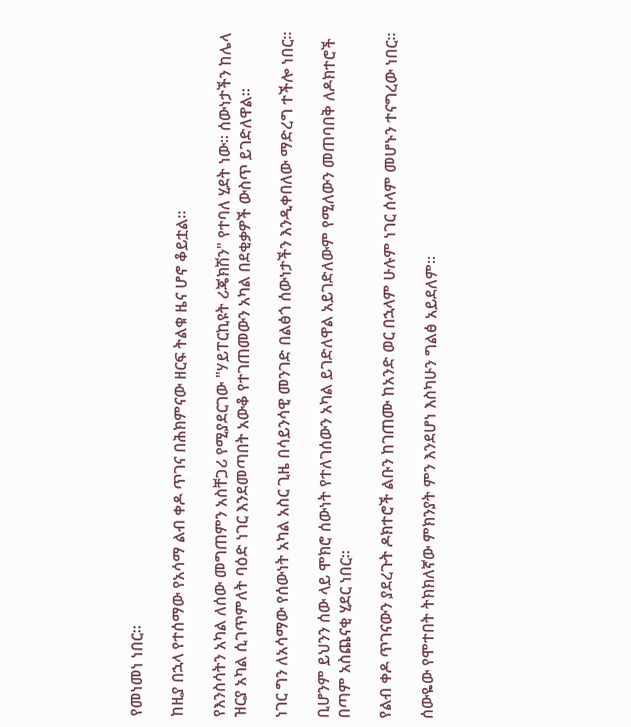የመነመነ ነበር።

ከዚያ በኋላ የተሰማው የአሳማ ልብ ቀዶ ጥገና በሕክምናው ዘርፍ ትልቁ ዜና ሆኖ ቆይቷል።

የእንስሳትን አካል ለሰው መግጠምን አስቸጋሪ የሚያደርገው "ሃይፐርኪዩት ሪጄክሽን" የተባለ ሂደት ነው። ሰውነታችን ከሌላ ዝርያ አካል ሲገጥምለት ባዕድ ነገር እንደመጣበት አውቆ የተገጠመውን አካል በደቂቃዎች ውስጥ ይገድለዋል።

ነገር ግን ለአሳማው የሰውነት አካል አስር ጊዜ በሳይንሳዊ መንገድ በልፅጎ ሰውነታችን እንዲቀበለው ማድረግ ተችሎ ነበር።

ቢሆንም ይህንን ሰው ላይ ሞክሮ ሰውነት የተለገሰውን አካል ይገድለዋል አይገድለውም የሚለውን መጠባበቅ ለዶክተሮች በጣም አስጨናቂ ሂደር ነበር።

የልብ ቀዶ ጥገናውን ያደረጉት ዶክተሮች ልቡን ከገጠሙ ከአንድ ወር በኋላም ሁሉም ነገር ሰላም መሆኑን ተናግረው ነበር።

ሰውዬው የሞተበት ትክክለኛው ምክንያት ምን እንደሆነ እስካሁን ግልፅ አይደለም።